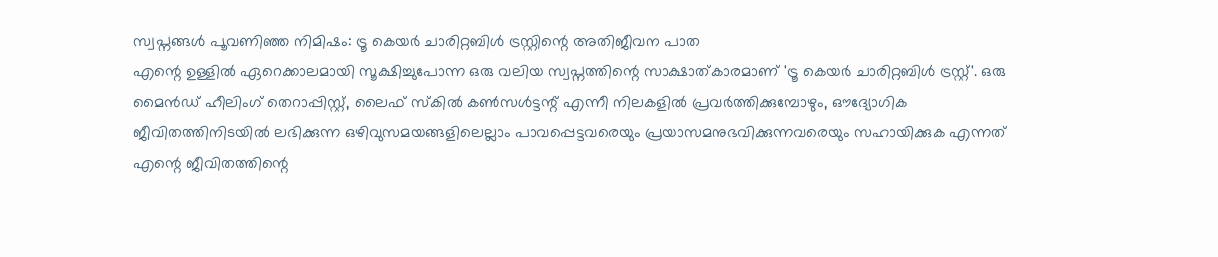സ്വപ്നങ്ങൾ പൂവണിഞ്ഞ നിമിഷം: ട്രൂ കെയർ ചാരിറ്റബിൾ ട്രസ്റ്റിന്റെ അതിജീവന പാത
എന്റെ ഉള്ളിൽ ഏറെക്കാലമായി സൂക്ഷിച്ചുപോന്ന ഒരു വലിയ സ്വപ്നത്തിന്റെ സാക്ഷാത്കാരമാണ് 'ട്രൂ കെയർ ചാരിറ്റബിൾ ട്രസ്റ്റ്'. ഒരു മൈൻഡ് ഹീലിംഗ് തെറാപ്പിസ്റ്റ്, ലൈഫ് സ്കിൽ കൺസൾട്ടന്റ് എന്നീ നിലകളിൽ പ്രവർത്തിക്കുമ്പോഴും, ഔദ്യോഗിക ജീവിതത്തിനിടയിൽ ലഭിക്കുന്ന ഒഴിവുസമയങ്ങളിലെല്ലാം പാവപ്പെട്ടവരെയും പ്രയാസമനുഭവിക്കുന്നവരെയും സഹായിക്കുക എന്നത് എന്റെ ജീവിതത്തിന്റെ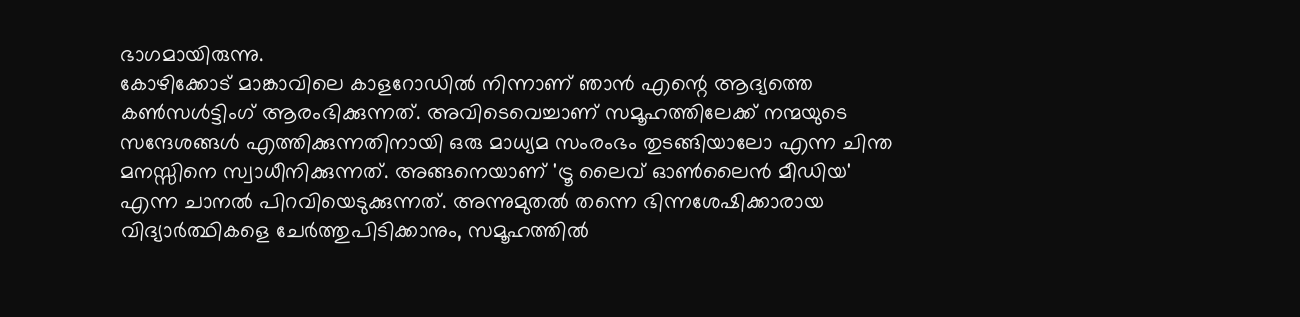ഭാഗമായിരുന്നു.
കോഴിക്കോട് മാങ്കാവിലെ കാളറോഡിൽ നിന്നാണ് ഞാൻ എന്റെ ആദ്യത്തെ കൺസൾട്ടിംഗ് ആരംഭിക്കുന്നത്. അവിടെവെച്ചാണ് സമൂഹത്തിലേക്ക് നന്മയുടെ സന്ദേശങ്ങൾ എത്തിക്കുന്നതിനായി ഒരു മാധ്യമ സംരംഭം തുടങ്ങിയാലോ എന്ന ചിന്ത മനസ്സിനെ സ്വാധീനിക്കുന്നത്. അങ്ങനെയാണ് 'ട്രൂ ലൈവ് ഓൺലൈൻ മീഡിയ' എന്ന ചാനൽ പിറവിയെടുക്കുന്നത്. അന്നുമുതൽ തന്നെ ഭിന്നശേഷിക്കാരായ വിദ്യാർത്ഥികളെ ചേർത്തുപിടിക്കാനും, സമൂഹത്തിൽ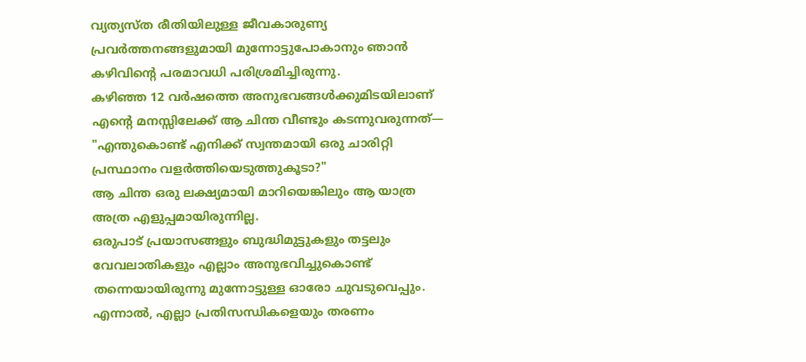വ്യത്യസ്ത രീതിയിലുള്ള ജീവകാരുണ്യ പ്രവർത്തനങ്ങളുമായി മുന്നോട്ടുപോകാനും ഞാൻ കഴിവിന്റെ പരമാവധി പരിശ്രമിച്ചിരുന്നു.
കഴിഞ്ഞ 12 വർഷത്തെ അനുഭവങ്ങൾക്കുമിടയിലാണ് എന്റെ മനസ്സിലേക്ക് ആ ചിന്ത വീണ്ടും കടന്നുവരുന്നത്— "എന്തുകൊണ്ട് എനിക്ക് സ്വന്തമായി ഒരു ചാരിറ്റി പ്രസ്ഥാനം വളർത്തിയെടുത്തുകൂടാ?"
ആ ചിന്ത ഒരു ലക്ഷ്യമായി മാറിയെങ്കിലും ആ യാത്ര അത്ര എളുപ്പമായിരുന്നില്ല.
ഒരുപാട് പ്രയാസങ്ങളും ബുദ്ധിമുട്ടുകളും തട്ടലും വേവലാതികളും എല്ലാം അനുഭവിച്ചുകൊണ്ട് തന്നെയായിരുന്നു മുന്നോട്ടുള്ള ഓരോ ചുവടുവെപ്പും. എന്നാൽ, എല്ലാ പ്രതിസന്ധികളെയും തരണം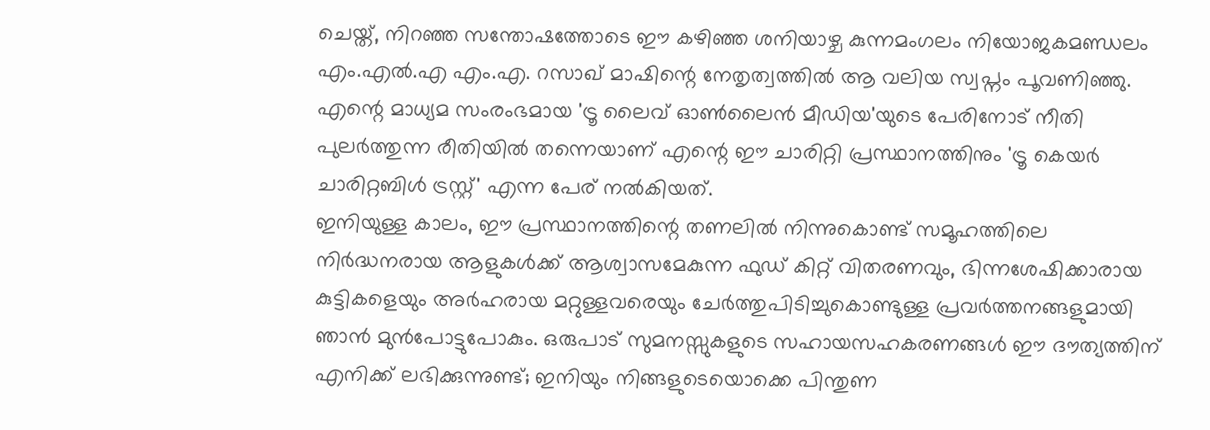ചെയ്ത്, നിറഞ്ഞ സന്തോഷത്തോടെ ഈ കഴിഞ്ഞ ശനിയാഴ്ച കുന്നമംഗലം നിയോജകമണ്ഡലം എം.എൽ.എ എം.എ. റസാഖ് മാഷിന്റെ നേതൃത്വത്തിൽ ആ വലിയ സ്വപ്നം പൂവണിഞ്ഞു.
എന്റെ മാധ്യമ സംരംഭമായ 'ട്രൂ ലൈവ് ഓൺലൈൻ മീഡിയ'യുടെ പേരിനോട് നീതി പുലർത്തുന്ന രീതിയിൽ തന്നെയാണ് എന്റെ ഈ ചാരിറ്റി പ്രസ്ഥാനത്തിനും 'ട്രൂ കെയർ ചാരിറ്റബിൾ ട്രസ്റ്റ്' എന്ന പേര് നൽകിയത്.
ഇനിയുള്ള കാലം, ഈ പ്രസ്ഥാനത്തിന്റെ തണലിൽ നിന്നുകൊണ്ട് സമൂഹത്തിലെ നിർദ്ധനരായ ആളുകൾക്ക് ആശ്വാസമേകുന്ന ഫുഡ് കിറ്റ് വിതരണവും, ഭിന്നശേഷിക്കാരായ കുട്ടികളെയും അർഹരായ മറ്റുള്ളവരെയും ചേർത്തുപിടിച്ചുകൊണ്ടുള്ള പ്രവർത്തനങ്ങളുമായി ഞാൻ മുൻപോട്ടുപോകും. ഒരുപാട് സുമനസ്സുകളുടെ സഹായസഹകരണങ്ങൾ ഈ ദൗത്യത്തിന് എനിക്ക് ലഭിക്കുന്നുണ്ട്; ഇനിയും നിങ്ങളുടെയൊക്കെ പിന്തുണ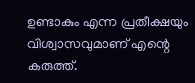ഉണ്ടാകും എന്ന പ്രതീക്ഷയും വിശ്വാസവുമാണ് എന്റെ കരുത്ത്.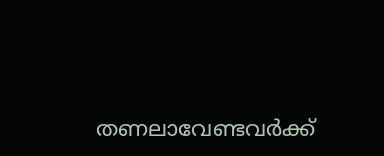തണലാവേണ്ടവർക്ക്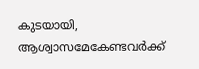കുടയായി, ആശ്വാസമേകേണ്ടവർക്ക്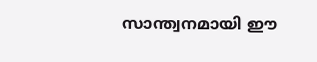സാന്ത്വനമായി ഈ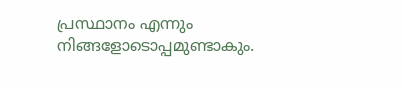പ്രസ്ഥാനം എന്നും നിങ്ങളോടൊപ്പമുണ്ടാകും.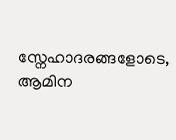സ്നേഹാദരങ്ങളോടെ,
ആമിന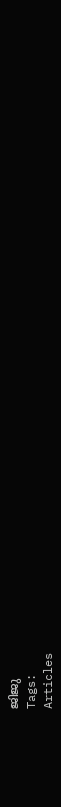ജിജു
Tags:
Articles